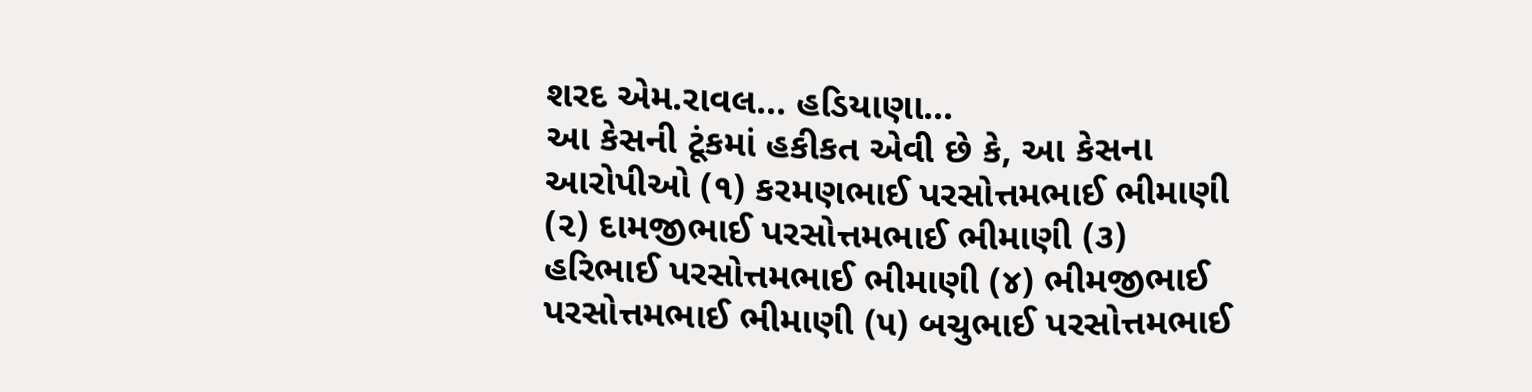શરદ એમ.રાવલ… હડિયાણા…
આ કેસની ટૂંકમાં હકીકત એવી છે કે, આ કેસના આરોપીઓ (૧) કરમણભાઈ પરસોત્તમભાઈ ભીમાણી (૨) દામજીભાઈ પરસોત્તમભાઈ ભીમાણી (૩) હરિભાઈ પરસોત્તમભાઈ ભીમાણી (૪) ભીમજીભાઈ પરસોત્તમભાઈ ભીમાણી (૫) બચુભાઈ પરસોત્તમભાઈ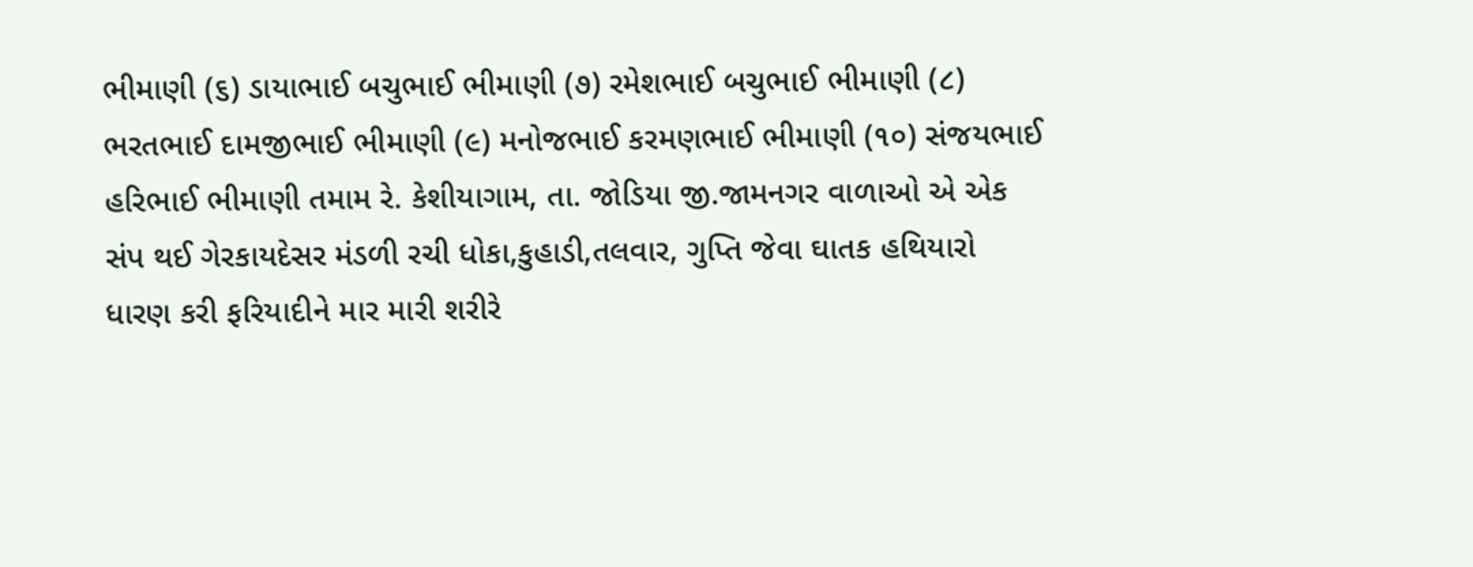ભીમાણી (૬) ડાયાભાઈ બચુભાઈ ભીમાણી (૭) રમેશભાઈ બચુભાઈ ભીમાણી (૮) ભરતભાઈ દામજીભાઈ ભીમાણી (૯) મનોજભાઈ કરમણભાઈ ભીમાણી (૧૦) સંજયભાઈ હરિભાઈ ભીમાણી તમામ રે. કેશીયાગામ, તા. જોડિયા જી.જામનગર વાળાઓ એ એક સંપ થઈ ગેરકાયદેસર મંડળી રચી ધોકા,કુહાડી,તલવાર, ગુપ્તિ જેવા ઘાતક હથિયારો ધારણ કરી ફરિયાદીને માર મારી શરીરે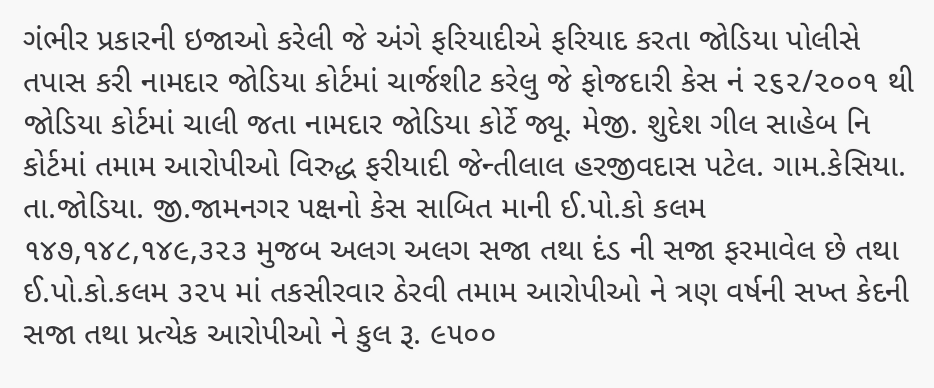ગંભીર પ્રકારની ઇજાઓ કરેલી જે અંગે ફરિયાદીએ ફરિયાદ કરતા જોડિયા પોલીસે તપાસ કરી નામદાર જોડિયા કોર્ટમાં ચાર્જશીટ કરેલુ જે ફોજદારી કેસ નં ૨૬૨/૨૦૦૧ થી જોડિયા કોર્ટમાં ચાલી જતા નામદાર જોડિયા કોર્ટે જ્યૂ. મેજી. શુદેશ ગીલ સાહેબ નિ કોર્ટમાં તમામ આરોપીઓ વિરુદ્ધ ફરીયાદી જેન્તીલાલ હરજીવદાસ પટેલ. ગામ.કેસિયા. તા.જોડિયા. જી.જામનગર પક્ષનો કેસ સાબિત માની ઈ.પો.કો કલમ ૧૪૭,૧૪૮,૧૪૯,૩૨૩ મુજબ અલગ અલગ સજા તથા દંડ ની સજા ફરમાવેલ છે તથા ઈ.પો.કો.કલમ ૩૨૫ માં તકસીરવાર ઠેરવી તમામ આરોપીઓ ને ત્રણ વર્ષની સખ્ત કેદની સજા તથા પ્રત્યેક આરોપીઓ ને કુલ રૂ. ૯૫૦૦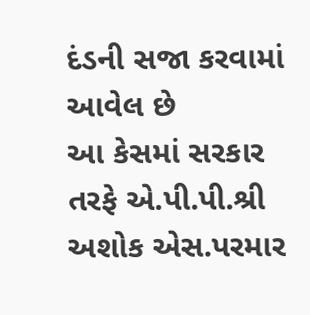દંડની સજા કરવામાં આવેલ છે
આ કેસમાં સરકાર તરફે એ.પી.પી.શ્રી અશોક એસ.પરમાર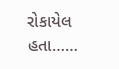રોકાયેલ હતા……